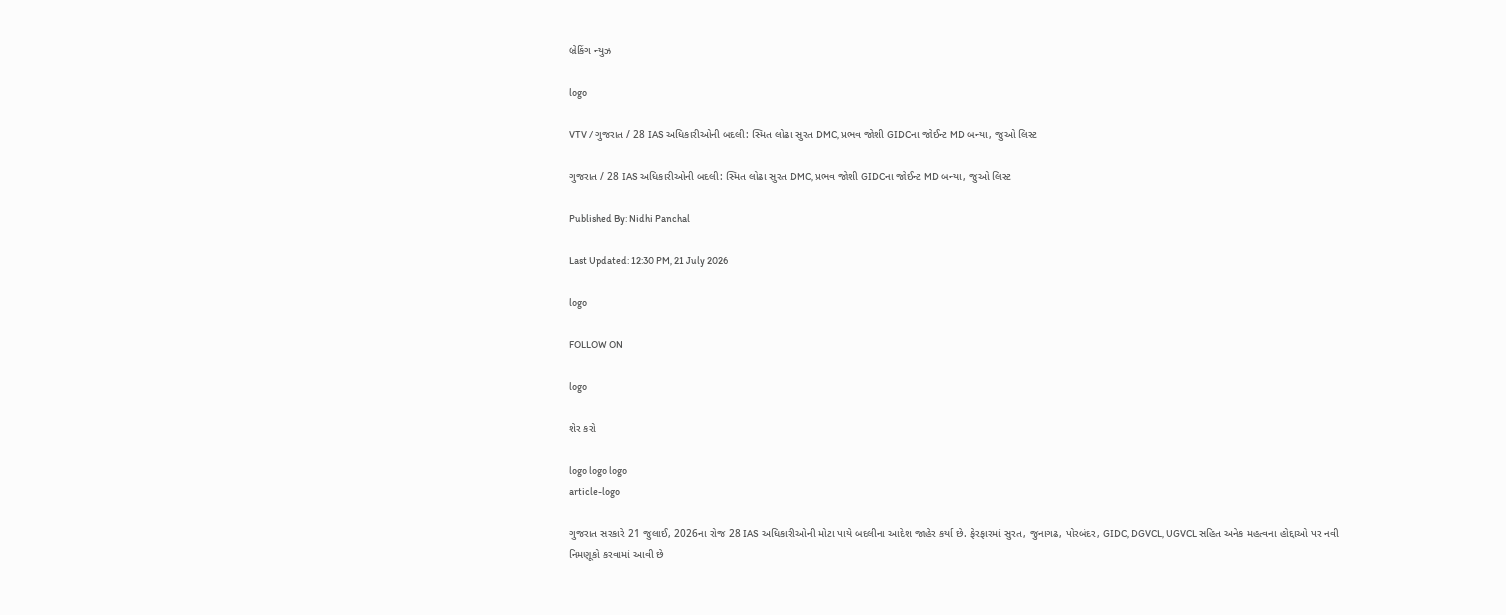બ્રેકિંગ ન્યુઝ

logo

VTV / ગુજરાત / 28 IAS અધિકારીઓની બદલી: સ્મિત લોઢા સુરત DMC, પ્રભવ જોશી GIDCના જોઈન્ટ MD બન્યા, જુઓ લિસ્ટ

ગુજરાત / 28 IAS અધિકારીઓની બદલી: સ્મિત લોઢા સુરત DMC, પ્રભવ જોશી GIDCના જોઈન્ટ MD બન્યા, જુઓ લિસ્ટ

Published By: Nidhi Panchal

Last Updated: 12:30 PM, 21 July 2026

logo

FOLLOW ON

logo

શેર કરો

logo logo logo
article-logo

ગુજરાત સરકારે 21 જુલાઈ, 2026ના રોજ 28 IAS અધિકારીઓની મોટા પાયે બદલીના આદેશ જાહેર કર્યા છે. ફેરફારમાં સુરત, જુનાગઢ, પોરબંદર, GIDC, DGVCL, UGVCL સહિત અનેક મહત્વના હોદ્દાઓ પર નવી નિમણૂકો કરવામાં આવી છે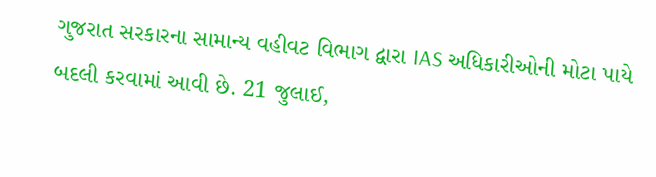ગુજરાત સરકારના સામાન્ય વહીવટ વિભાગ દ્વારા IAS અધિકારીઓની મોટા પાયે બદલી કરવામાં આવી છે. 21 જુલાઈ,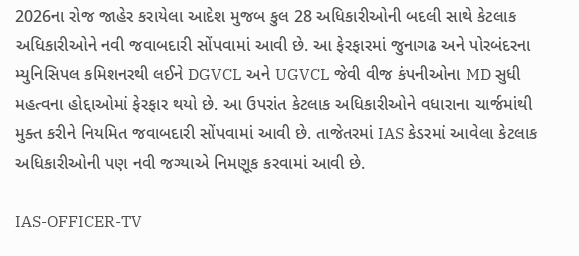2026ના રોજ જાહેર કરાયેલા આદેશ મુજબ કુલ 28 અધિકારીઓની બદલી સાથે કેટલાક અધિકારીઓને નવી જવાબદારી સોંપવામાં આવી છે. આ ફેરફારમાં જુનાગઢ અને પોરબંદરના મ્યુનિસિપલ કમિશનરથી લઈને DGVCL અને UGVCL જેવી વીજ કંપનીઓના MD સુધી મહત્વના હોદ્દાઓમાં ફેરફાર થયો છે. આ ઉપરાંત કેટલાક અધિકારીઓને વધારાના ચાર્જમાંથી મુક્ત કરીને નિયમિત જવાબદારી સોંપવામાં આવી છે. તાજેતરમાં IAS કેડરમાં આવેલા કેટલાક અધિકારીઓની પણ નવી જગ્યાએ નિમણૂક કરવામાં આવી છે.

IAS-OFFICER-TV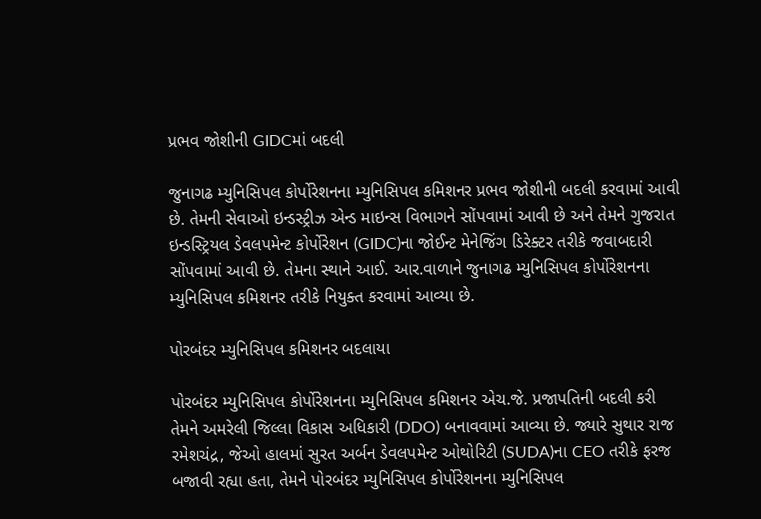પ્રભવ જોશીની GIDCમાં બદલી

જુનાગઢ મ્યુનિસિપલ કોર્પોરેશનના મ્યુનિસિપલ કમિશનર પ્રભવ જોશીની બદલી કરવામાં આવી છે. તેમની સેવાઓ ઇન્ડસ્ટ્રીઝ એન્ડ માઇન્સ વિભાગને સોંપવામાં આવી છે અને તેમને ગુજરાત ઇન્ડસ્ટ્રિયલ ડેવલપમેન્ટ કોર્પોરેશન (GIDC)ના જોઈન્ટ મેનેજિંગ ડિરેક્ટર તરીકે જવાબદારી સોંપવામાં આવી છે. તેમના સ્થાને આઈ. આર.વાળાને જુનાગઢ મ્યુનિસિપલ કોર્પોરેશનના મ્યુનિસિપલ કમિશનર તરીકે નિયુક્ત કરવામાં આવ્યા છે.

પોરબંદર મ્યુનિસિપલ કમિશનર બદલાયા

પોરબંદર મ્યુનિસિપલ કોર્પોરેશનના મ્યુનિસિપલ કમિશનર એચ.જે. પ્રજાપતિની બદલી કરી તેમને અમરેલી જિલ્લા વિકાસ અધિકારી (DDO) બનાવવામાં આવ્યા છે. જ્યારે સુથાર રાજ રમેશચંદ્ર, જેઓ હાલમાં સુરત અર્બન ડેવલપમેન્ટ ઓથોરિટી (SUDA)ના CEO તરીકે ફરજ બજાવી રહ્યા હતા, તેમને પોરબંદર મ્યુનિસિપલ કોર્પોરેશનના મ્યુનિસિપલ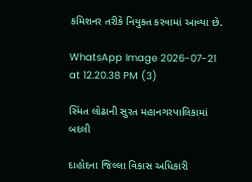કમિશનર તરીકે નિયુક્ત કરવામાં આવ્યા છે.

WhatsApp Image 2026-07-21 at 12.20.38 PM (3)

સ્મિત લોઢાની સુરત મહાનગરપાલિકામાં બદલી

દાહોદના જિલ્લા વિકાસ અધિકારી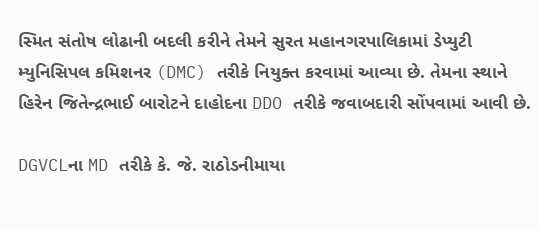સ્મિત સંતોષ લોઢાની બદલી કરીને તેમને સુરત મહાનગરપાલિકામાં ડેપ્યુટી મ્યુનિસિપલ કમિશનર (DMC) તરીકે નિયુક્ત કરવામાં આવ્યા છે. તેમના સ્થાને હિરેન જિતેન્દ્રભાઈ બારોટને દાહોદના DDO તરીકે જવાબદારી સોંપવામાં આવી છે.

DGVCLના MD તરીકે કે. જે. રાઠોડનીમાયા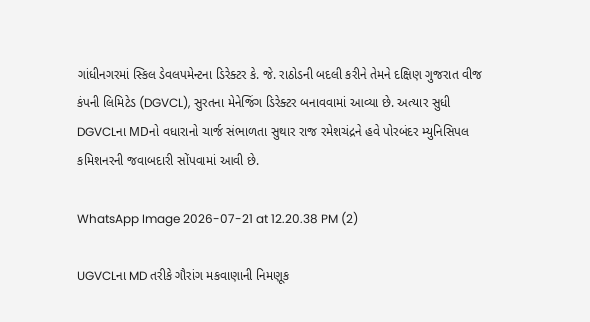ગાંધીનગરમાં સ્કિલ ડેવલપમેન્ટના ડિરેક્ટર કે. જે. રાઠોડની બદલી કરીને તેમને દક્ષિણ ગુજરાત વીજ કંપની લિમિટેડ (DGVCL), સુરતના મેનેજિંગ ડિરેક્ટર બનાવવામાં આવ્યા છે. અત્યાર સુધી DGVCLના MDનો વધારાનો ચાર્જ સંભાળતા સુથાર રાજ રમેશચંદ્રને હવે પોરબંદર મ્યુનિસિપલ કમિશનરની જવાબદારી સોંપવામાં આવી છે.

WhatsApp Image 2026-07-21 at 12.20.38 PM (2)

UGVCLના MD તરીકે ગૌરાંગ મકવાણાની નિમણૂક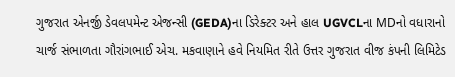ગુજરાત એનર્જી ડેવલપમેન્ટ એજન્સી (GEDA)ના ડિરેક્ટર અને હાલ UGVCLના MDનો વધારાનો ચાર્જ સંભાળતા ગૌરાંગભાઈ એચ. મકવાણાને હવે નિયમિત રીતે ઉત્તર ગુજરાત વીજ કંપની લિમિટેડ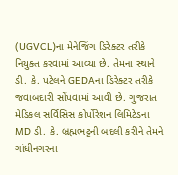(UGVCL)ના મેનેજિંગ ડિરેક્ટર તરીકે નિયુક્ત કરવામાં આવ્યા છે. તેમના સ્થાને ડી. કે. પટેલને GEDAના ડિરેક્ટર તરીકે જવાબદારી સોંપવામાં આવી છે. ગુજરાત મેડિકલ સર્વિસિસ કોર્પોરેશન લિમિટેડના MD ડી. કે. બ્રહ્મભટ્ટની બદલી કરીને તેમને ગાંધીનગરના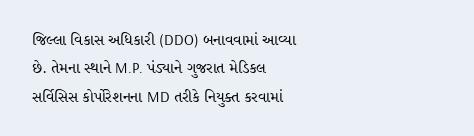જિલ્લા વિકાસ અધિકારી (DDO) બનાવવામાં આવ્યા છે. તેમના સ્થાને M.P. પંડ્યાને ગુજરાત મેડિકલ સર્વિસિસ કોર્પોરેશનના MD તરીકે નિયુક્ત કરવામાં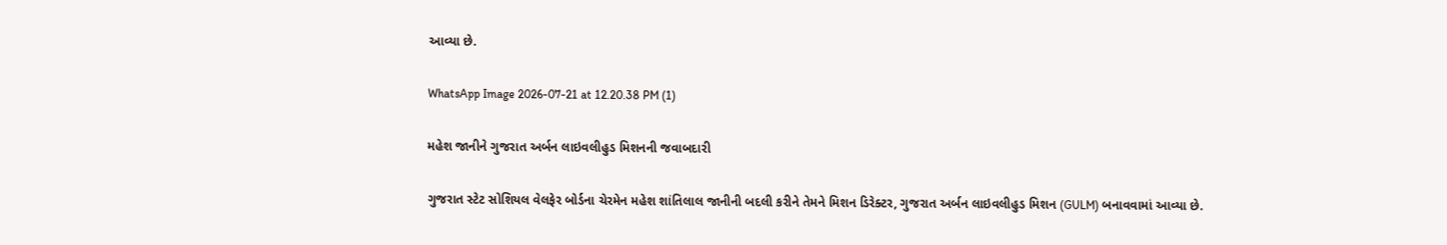આવ્યા છે.

WhatsApp Image 2026-07-21 at 12.20.38 PM (1)

મહેશ જાનીને ગુજરાત અર્બન લાઇવલીહુડ મિશનની જવાબદારી

ગુજરાત સ્ટેટ સોશિયલ વેલફેર બોર્ડના ચેરમેન મહેશ શાંતિલાલ જાનીની બદલી કરીને તેમને મિશન ડિરેક્ટર, ગુજરાત અર્બન લાઇવલીહુડ મિશન (GULM) બનાવવામાં આવ્યા છે.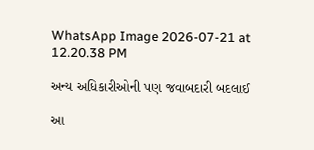WhatsApp Image 2026-07-21 at 12.20.38 PM

અન્ય અધિકારીઓની પણ જવાબદારી બદલાઈ

આ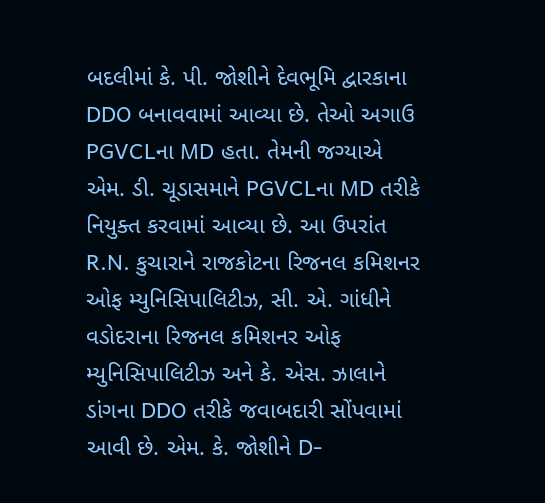બદલીમાં કે. પી. જોશીને દેવભૂમિ દ્વારકાના DDO બનાવવામાં આવ્યા છે. તેઓ અગાઉ PGVCLના MD હતા. તેમની જગ્યાએ એમ. ડી. ચૂડાસમાને PGVCLના MD તરીકે નિયુક્ત કરવામાં આવ્યા છે. આ ઉપરાંત R.N. કુચારાને રાજકોટના રિજનલ કમિશનર ઓફ મ્યુનિસિપાલિટીઝ, સી. એ. ગાંધીને વડોદરાના રિજનલ કમિશનર ઓફ મ્યુનિસિપાલિટીઝ અને કે. એસ. ઝાલાને ડાંગના DDO તરીકે જવાબદારી સોંપવામાં આવી છે. એમ. કે. જોશીને D-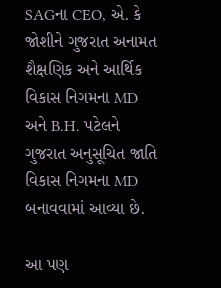SAGના CEO, એ. કે જોશીને ગુજરાત અનામત શૈક્ષણિક અને આર્થિક વિકાસ નિગમના MD અને B.H. પટેલને ગુજરાત અનુસૂચિત જાતિ વિકાસ નિગમના MD બનાવવામાં આવ્યા છે.

આ પણ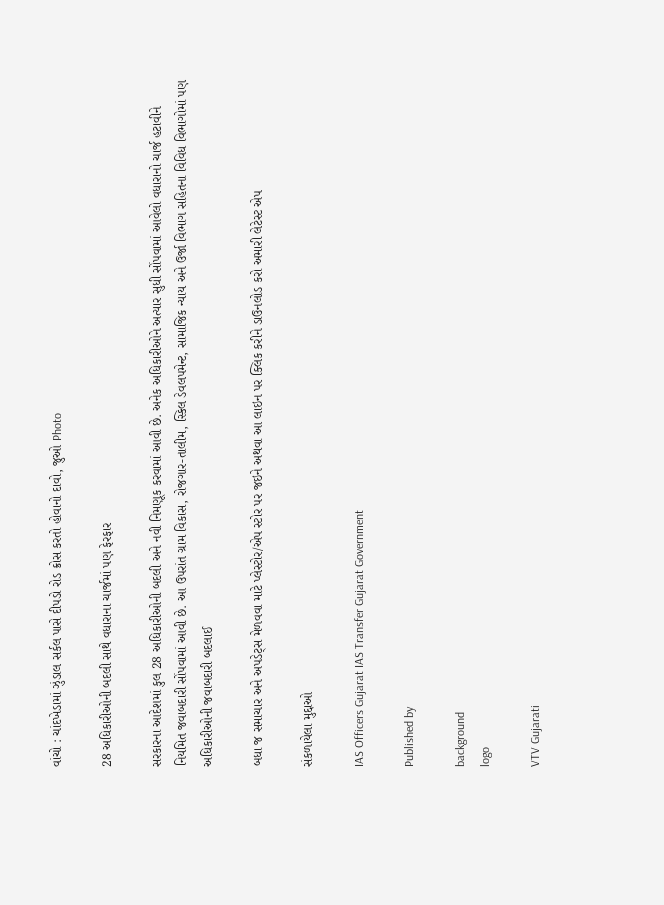વાંચો : ચાંદખેડામાં ઝુંડાલ સર્કલ પાસે દીપડો રોડ ક્રોસ કરતો હોવાનો દાવો, જુઓ Photo

28 અધિકારીઓની બદલી સાથે વધારાના ચાર્જમાં પણ ફેરફાર

સરકારના આદેશમાં કુલ 28 અધિકારીઓની બદલી અને નવી નિમણૂક કરવામાં આવી છે. અનેક અધિકારીઓને અત્યાર સુધી સોંપવામાં આવેલો વધારાનો ચાર્જ હટાવીને નિયમિત જવાબદારી સોંપવામાં આવી છે. આ ઉપરાંત ગ્રામ વિકાસ, રોજગાર-તાલીમ, સ્કિલ ડેવલપમેન્ટ, સામાજિક ન્યાય અને ઉર્જા વિભાગ સહિતના વિવિધ વિભાગોમાં પણ અધિકારીઓની જવાબદારી બદલાઈ

બધા જ સમાચાર અને અપડેટ્સ મેળવવા માટે પ્લેસ્ટોર/એપ સ્ટોર પર જઇને અથવા આ લાઇન પર ક્લિક કરીને ડાઉનલોડ કરો અમારી લેટેસ્ટ એપ

સંકળાયેલા મુદ્દાઓ

IAS Officers Gujarat IAS Transfer Gujarat Government

Published by

background
logo

VTV Gujarati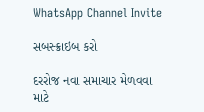WhatsApp Channel Invite

સબસ્ક્રાઇબ કરો

દરરોજ નવા સમાચાર મેળવવા માટે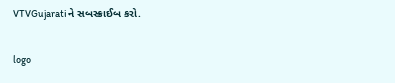VTVGujaratiને સબસ્ક્રાઈબ કરો.

logo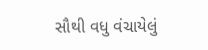સૌથી વધુ વંચાયેલું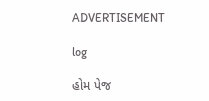ADVERTISEMENT

log

હોમ પેજ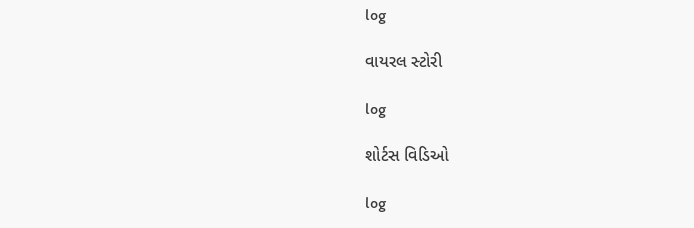log

વાયરલ સ્ટોરી

log

શોર્ટસ વિડિઓ

log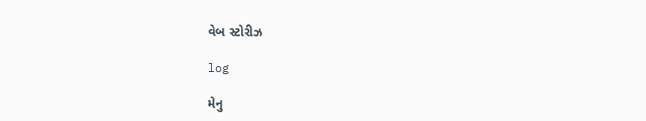વેબ સ્ટોરીઝ

log

મેનુ